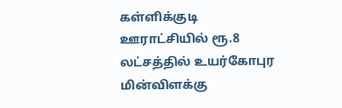கள்ளிக்குடி ஊராட்சியில் ரூ.8 லட்சத்தில் உயர்கோபுர மின்விளக்கு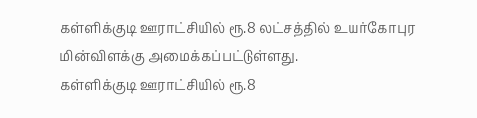கள்ளிக்குடி ஊராட்சியில் ரூ.8 லட்சத்தில் உயர்கோபுர மின்விளக்கு அமைக்கப்பட்டுள்ளது.
கள்ளிக்குடி ஊராட்சியில் ரூ.8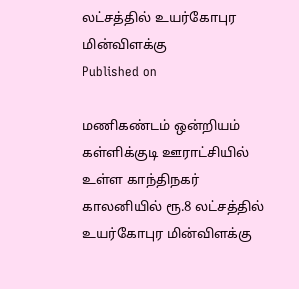லட்சத்தில் உயர்கோபுர மின்விளக்கு
Published on

மணிகண்டம் ஒன்றியம் கள்ளிக்குடி ஊராட்சியில் உள்ள காந்திநகர் காலனியில் ரூ.8 லட்சத்தில் உயர்கோபுர மின்விளக்கு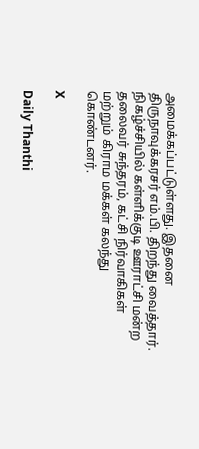அமைக்கப்பட்டுள்ளது. இதனை திருநாவுக்கரசர் எம்.பி. திறந்து வைத்தார். நிகழ்ச்சியில் கள்ளிக்குடி ஊராட்சி மன்ற தலைவர் சுந்தரம், கட்சி நிர்வாகிகள் மற்றும் கிராம மக்கள் கலந்து கொண்டனர்.

X

Daily Thanthi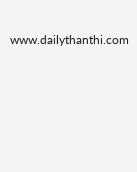www.dailythanthi.com